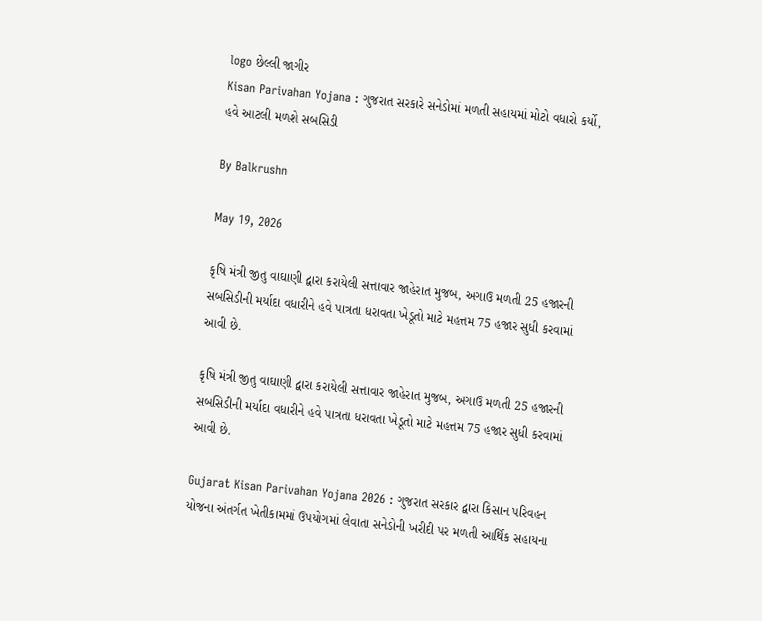logo છેલ્લી જાગીર
Kisan Parivahan Yojana : ગુજરાત સરકારે સનેડોમાં મળતી સહાયમાં મોટો વધારો કર્યો, હવે આટલી મળશે સબસિડી

By Balkrushn

May 19, 2026

કૃષિ મંત્રી જીતુ વાઘાણી દ્વારા કરાયેલી સત્તાવાર જાહેરાત મુજબ, અગાઉ મળતી 25 હજારની સબસિડીની મર્યાદા વધારીને હવે પાત્રતા ધરાવતા ખેડૂતો માટે મહત્તમ 75 હજાર સુધી કરવામાં આવી છે.

કૃષિ મંત્રી જીતુ વાઘાણી દ્વારા કરાયેલી સત્તાવાર જાહેરાત મુજબ, અગાઉ મળતી 25 હજારની સબસિડીની મર્યાદા વધારીને હવે પાત્રતા ધરાવતા ખેડૂતો માટે મહત્તમ 75 હજાર સુધી કરવામાં આવી છે.

Gujarat Kisan Parivahan Yojana 2026 : ગુજરાત સરકાર દ્વારા કિસાન પરિવહન યોજના અંતર્ગત ખેતીકામમાં ઉપયોગમાં લેવાતા સનેડોની ખરીદી પર મળતી આર્થિક સહાયના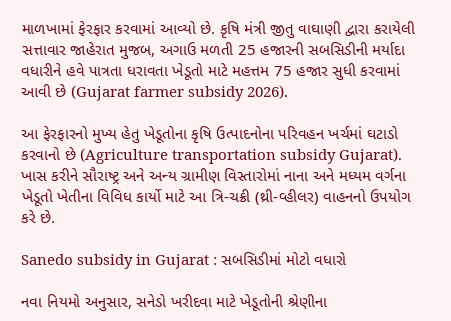માળખામાં ફેરફાર કરવામાં આવ્યો છે. કૃષિ મંત્રી જીતુ વાઘાણી દ્વારા કરાયેલી સત્તાવાર જાહેરાત મુજબ, અગાઉ મળતી 25 હજારની સબસિડીની મર્યાદા વધારીને હવે પાત્રતા ધરાવતા ખેડૂતો માટે મહત્તમ 75 હજાર સુધી કરવામાં આવી છે (Gujarat farmer subsidy 2026).

આ ફેરફારનો મુખ્ય હેતુ ખેડૂતોના કૃષિ ઉત્પાદનોના પરિવહન ખર્ચમાં ઘટાડો કરવાનો છે (Agriculture transportation subsidy Gujarat). ખાસ કરીને સૌરાષ્ટ્ર અને અન્ય ગ્રામીણ વિસ્તારોમાં નાના અને મધ્યમ વર્ગના ખેડૂતો ખેતીના વિવિધ કાર્યો માટે આ ત્રિ-ચક્રી (થ્રી-વ્હીલર) વાહનનો ઉપયોગ કરે છે.

Sanedo subsidy in Gujarat : સબસિડીમાં મોટો વધારો

નવા નિયમો અનુસાર, સનેડો ખરીદવા માટે ખેડૂતોની શ્રેણીના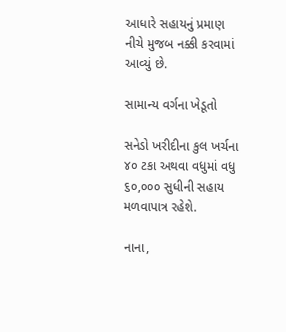આધારે સહાયનું પ્રમાણ નીચે મુજબ નક્કી કરવામાં આવ્યું છે.

સામાન્ય વર્ગના ખેડૂતો

સનેડો ખરીદીના કુલ ખર્ચના ૪૦ ટકા અથવા વધુમાં વધુ ૬૦,૦૦૦ સુધીની સહાય મળવાપાત્ર રહેશે.

નાના,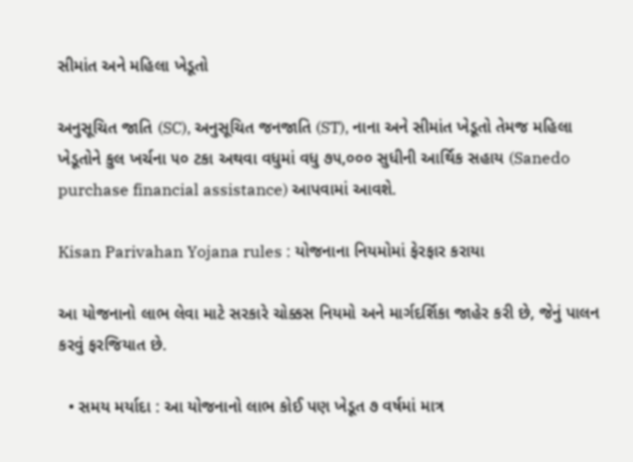સીમાંત અને મહિલા ખેડૂતો

અનુસૂચિત જાતિ (SC), અનુસૂચિત જનજાતિ (ST), નાના અને સીમાંત ખેડૂતો તેમજ મહિલા ખેડૂતોને કુલ ખર્ચના ૫૦ ટકા અથવા વધુમાં વધુ ૭૫,૦૦૦ સુધીની આર્થિક સહાય (Sanedo purchase financial assistance) આપવામાં આવશે.

Kisan Parivahan Yojana rules : યોજનાના નિયમોમાં ફેરફાર કરાયા

આ યોજનાનો લાભ લેવા માટે સરકારે ચોક્કસ નિયમો અને માર્ગદર્શિકા જાહેર કરી છે, જેનું પાલન કરવું ફરજિયાત છે.

  • સમય મર્યાદા : આ યોજનાનો લાભ કોઈ પણ ખેડૂત ૭ વર્ષમાં માત્ર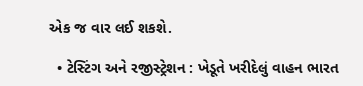એક જ વાર લઈ શકશે.

  • ટેસ્ટિંગ અને રજીસ્ટ્રેશન : ખેડૂતે ખરીદેલું વાહન ભારત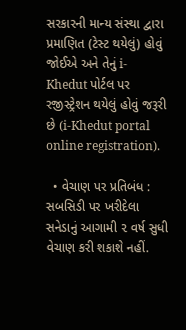સરકારની માન્ય સંસ્થા દ્વારા પ્રમાણિત (ટેસ્ટ થયેલું) હોવું જોઈએ અને તેનું i-Khedut પોર્ટલ પર રજીસ્ટ્રેશન થયેલું હોવું જરૂરી છે (i-Khedut portal online registration).

  • વેચાણ પર પ્રતિબંધ : સબસિડી પર ખરીદેલા સનેડાનું આગામી ૨ વર્ષ સુધી વેચાણ કરી શકાશે નહીં.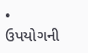• ઉપયોગની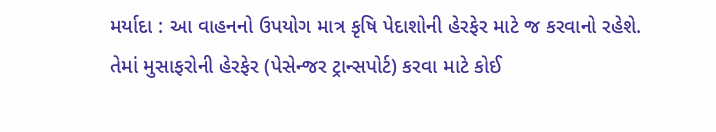મર્યાદા : આ વાહનનો ઉપયોગ માત્ર કૃષિ પેદાશોની હેરફેર માટે જ કરવાનો રહેશે. તેમાં મુસાફરોની હેરફેર (પેસેન્જર ટ્રાન્સપોર્ટ) કરવા માટે કોઈ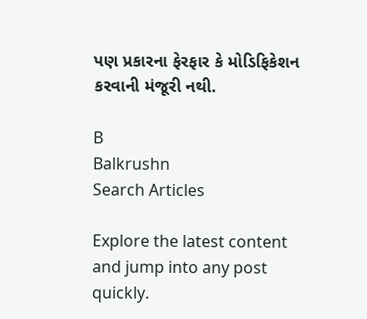પણ પ્રકારના ફેરફાર કે મોડિફિકેશન કરવાની મંજૂરી નથી.

B
Balkrushn
Search Articles

Explore the latest content and jump into any post quickly.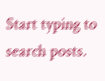Start typing to search posts.